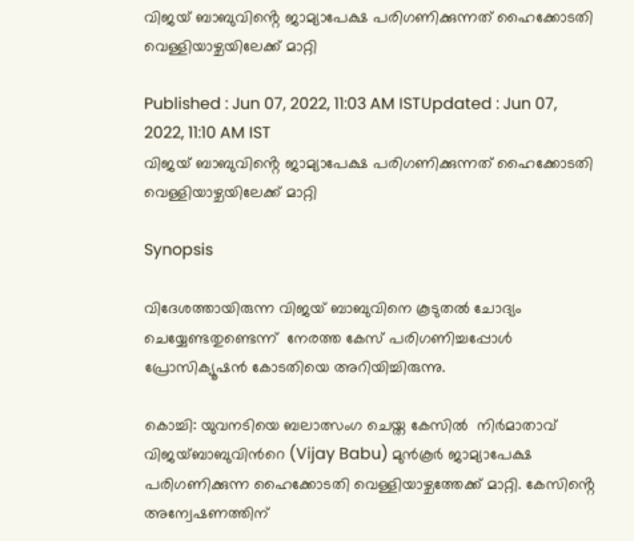വിജയ് ബാബുവിൻ്റെ ജാമ്യാപേക്ഷ പരിഗണിക്കുന്നത് ഹൈക്കോടതി വെള്ളിയാഴ്ചയിലേക്ക് മാറ്റി

Published : Jun 07, 2022, 11:03 AM ISTUpdated : Jun 07, 2022, 11:10 AM IST
വിജയ് ബാബുവിൻ്റെ ജാമ്യാപേക്ഷ പരിഗണിക്കുന്നത് ഹൈക്കോടതി വെള്ളിയാഴ്ചയിലേക്ക് മാറ്റി

Synopsis

വിദേശത്തായിരുന്ന വിജയ് ബാബുവിനെ കൂടുതല്‍ ചോദ്യം ചെയ്യേണ്ടതുണ്ടെന്ന്  നേരത്ത കേസ് പരിഗണിച്ചപ്പോൾ    പ്രോസിക്യൂഷൻ കോടതിയെ അറിയിച്ചിരുന്നു.

കൊച്ചി: യുവനടിയെ ബലാത്സംഗ ചെയ്ത കേസിൽ  നിര്‍മാതാവ് വിജയ്ബാബുവിന്‍റെ (Vijay Babu) മുന്‍കൂര്‍ ജാമ്യാപേക്ഷ പരിഗണിക്കുന്ന ഹൈക്കോടതി വെള്ളിയാഴ്ചത്തേക്ക് മാറ്റി. കേസിൻ്റെ അന്വേഷണത്തിന്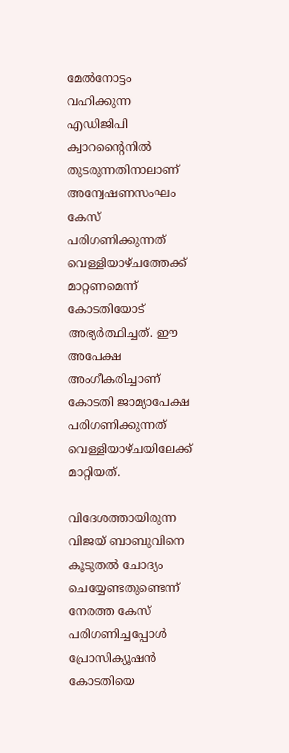മേൽനോട്ടം വഹിക്കുന്ന എഡിജിപി ക്വാറൻ്റൈനിൽ തുടരുന്നതിനാലാണ് അന്വേഷണസംഘം കേസ് പരിഗണിക്കുന്നത് വെള്ളിയാഴ്ചത്തേക്ക് മാറ്റണമെന്ന് കോടതിയോട് അഭ്യര്‍ത്ഥിച്ചത്. ഈ അപേക്ഷ അംഗീകരിച്ചാണ് കോടതി ജാമ്യാപേക്ഷ പരിഗണിക്കുന്നത് വെള്ളിയാഴ്ചയിലേക്ക് മാറ്റിയത്.

വിദേശത്തായിരുന്ന വിജയ് ബാബുവിനെ കൂടുതല്‍ ചോദ്യം ചെയ്യേണ്ടതുണ്ടെന്ന്  നേരത്ത കേസ് പരിഗണിച്ചപ്പോൾ    പ്രോസിക്യൂഷൻ കോടതിയെ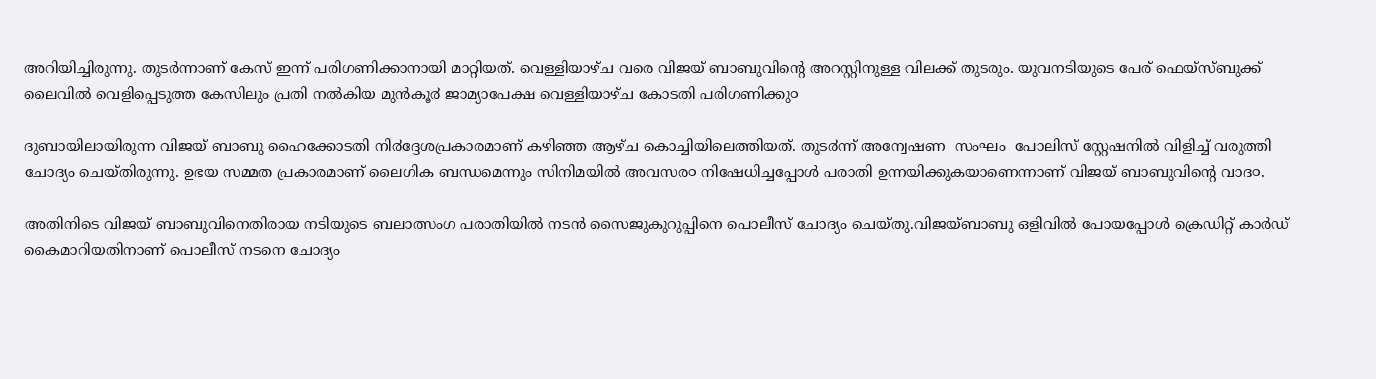അറിയിച്ചിരുന്നു. തുടര്‍ന്നാണ് കേസ് ഇന്ന് പരിഗണിക്കാനായി മാറ്റിയത്. വെള്ളിയാഴ്ച വരെ വിജയ് ബാബുവിൻ്റെ അറസ്റ്റിനുള്ള വിലക്ക് തുടരും. യുവനടിയുടെ പേര് ഫെയ്സ്ബുക്ക് ലൈവിൽ വെളിപ്പെടുത്ത കേസിലും പ്രതി നൽകിയ മുൻകൂ൪ ജാമ്യാപേക്ഷ വെള്ളിയാഴ്ച കോടതി പരിഗണിക്കു൦

ദുബായിലായിരുന്ന വിജയ് ബാബു ഹൈക്കോടതി നി൪ദ്ദേശപ്രകാരമാണ് കഴിഞ്ഞ ആഴ്ച കൊച്ചിയിലെത്തിയത്. തുട൪ന്ന് അന്വേഷണ  സംഘം  പോലിസ് സ്റ്റേഷനില്‍ വിളിച്ച് വരുത്തി ചോദ്യം ചെയ്തിരുന്നു. ഉഭയ സമ്മത പ്രകാരമാണ് ലൈഗിക ബന്ധമെന്നും സിനിമയിൽ അവസര൦ നിഷേധിച്ചപ്പോൾ പരാതി ഉന്നയിക്കുകയാണെന്നാണ് വിജയ് ബാബുവിന്റെ വാദ൦.

അതിനിടെ വിജയ് ബാബുവിനെതിരായ നടിയുടെ ബലാത്സംഗ പരാതിയിൽ നടൻ സൈജുകുറുപ്പിനെ പൊലീസ് ചോദ്യം ചെയ്തു.വിജയ്ബാബു ഒളിവിൽ പോയപ്പോൾ ക്രെഡിറ്റ് കാർഡ് കൈമാറിയതിനാണ് പൊലീസ് നടനെ ചോദ്യം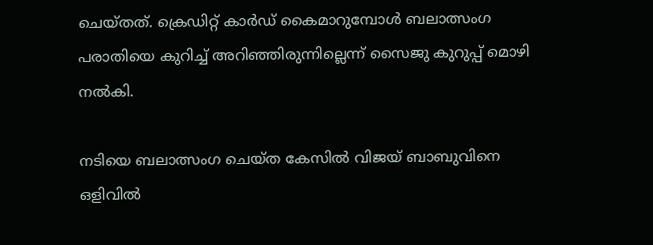ചെയ്തത്. ക്രെഡിറ്റ് കാർഡ് കൈമാറുമ്പോൾ ബലാത്സംഗ പരാതിയെ കുറിച്ച് അറിഞ്ഞിരുന്നില്ലെന്ന് സൈജു കുറുപ്പ് മൊഴി നൽകി.

നടിയെ ബലാത്സംഗ ചെയ്ത കേസിൽ വിജയ് ബാബുവിനെ ഒളിവിൽ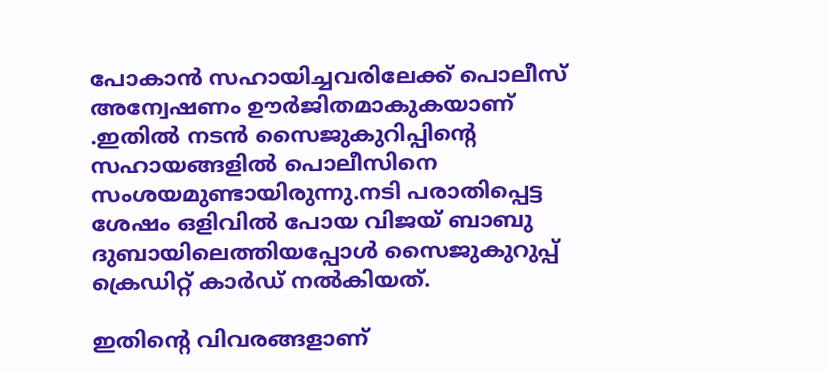പോകാൻ സഹായിച്ചവരിലേക്ക് പൊലീസ് അന്വേഷണം ഊർജിതമാകുകയാണ് .ഇതിൽ നടൻ സൈജുകുറിപ്പിന്‍റെ സഹായങ്ങളിൽ പൊലീസിനെ സംശയമുണ്ടായിരുന്നു.നടി പരാതിപ്പെട്ട ശേഷം ഒളിവിൽ പോയ വിജയ് ബാബു ദുബായിലെത്തിയപ്പോൾ സൈജുകുറുപ്പ് ക്രെഡിറ്റ് കാർഡ് നൽകിയത്.

ഇതിന്‍റെ വിവരങ്ങളാണ്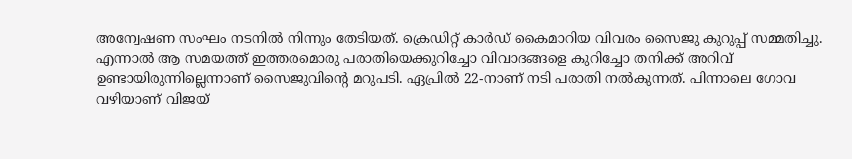അന്വേഷണ സംഘം നടനിൽ നിന്നും തേടിയത്. ക്രെഡിറ്റ് കാർഡ് കൈമാറിയ വിവരം സൈജു കുറുപ്പ് സമ്മതിച്ചു. എന്നാൽ ആ സമയത്ത് ഇത്തരമൊരു പരാതിയെക്കുറിച്ചോ വിവാദങ്ങളെ കുറിച്ചോ തനിക്ക് അറിവ് ഉണ്ടായിരുന്നില്ലെന്നാണ് സൈജുവിന്‍റെ മറുപടി. ഏപ്രിൽ 22-നാണ് നടി പരാതി നൽകുന്നത്. പിന്നാലെ ഗോവ വഴിയാണ് വിജയ്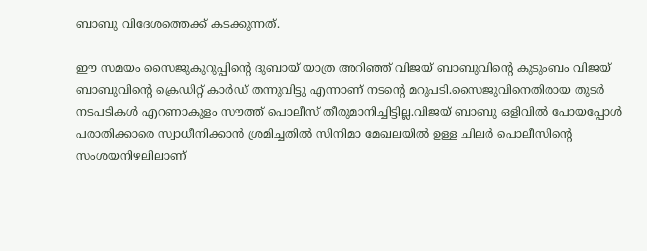ബാബു വിദേശത്തെക്ക് കടക്കുന്നത്.

ഈ സമയം സൈജുകുറുപ്പിന്‍റെ ദുബായ് യാത്ര അറിഞ്ഞ് വിജയ് ബാബുവിന്‍റെ കുടുംബം വിജയ് ബാബുവിന്‍റെ ക്രെഡിറ്റ് കാർഡ് തന്നുവിട്ടു എന്നാണ് നടന്‍റെ മറുപടി.സൈജുവിനെതിരായ തുടർ നടപടികൾ എറണാകുളം സൗത്ത് പൊലീസ് തീരുമാനിച്ചിട്ടില്ല.വിജയ് ബാബു ഒളിവിൽ പോയപ്പോൾ പരാതിക്കാരെ സ്വാധീനിക്കാൻ ശ്രമിച്ചതിൽ സിനിമാ മേഖലയിൽ ഉള്ള ചിലർ പൊലീസിന്‍റെ സംശയനിഴലിലാണ്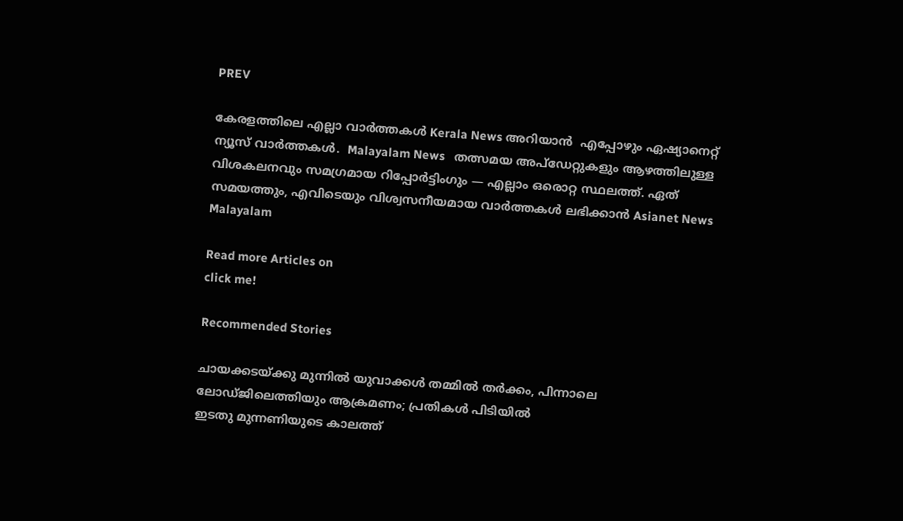PREV

കേരളത്തിലെ എല്ലാ വാർത്തകൾ Kerala News അറിയാൻ  എപ്പോഴും ഏഷ്യാനെറ്റ് ന്യൂസ് വാർത്തകൾ.  Malayalam News   തത്സമയ അപ്‌ഡേറ്റുകളും ആഴത്തിലുള്ള വിശകലനവും സമഗ്രമായ റിപ്പോർട്ടിംഗും — എല്ലാം ഒരൊറ്റ സ്ഥലത്ത്. ഏത് സമയത്തും, എവിടെയും വിശ്വസനീയമായ വാർത്തകൾ ലഭിക്കാൻ Asianet News Malayalam

Read more Articles on
click me!

Recommended Stories

ചായക്കടയ്ക്കു മുന്നിൽ യുവാക്കൾ തമ്മിൽ തർക്കം, പിന്നാലെ ലോഡ്ജിലെത്തിയും ആക്രമണം; പ്രതികൾ പിടിയിൽ
ഇടതു മുന്നണിയുടെ കാലത്ത്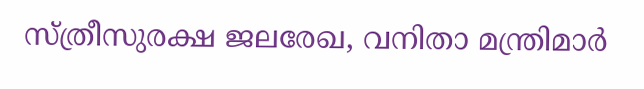സ്ത്രീസുരക്ഷ ജലരേഖ, വനിതാ മന്ത്രിമാർ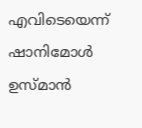എവിടെയെന്ന് ഷാനിമോൾ ഉസ്മാൻ